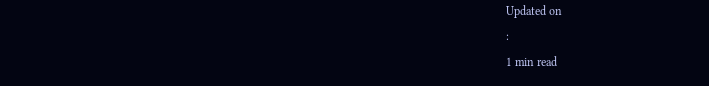Updated on
:
1 min read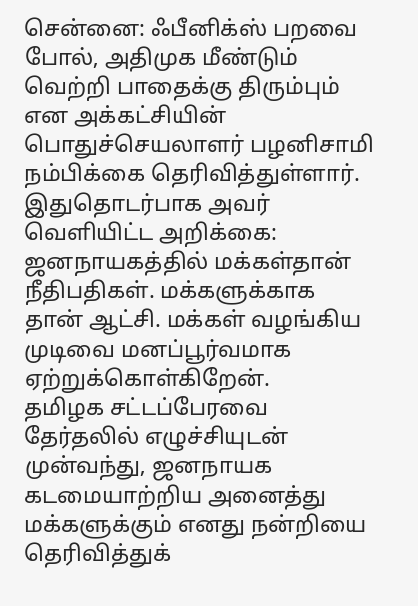சென்னை: ஃபீனிக்ஸ் பறவை போல், அதிமுக மீண்டும் வெற்றி பாதைக்கு திரும்பும் என அக்கட்சியின் பொதுச்செயலாளர் பழனிசாமி நம்பிக்கை தெரிவித்துள்ளார்.
இதுதொடர்பாக அவர் வெளியிட்ட அறிக்கை: ஜனநாயகத்தில் மக்கள்தான் நீதிபதிகள். மக்களுக்காக தான் ஆட்சி. மக்கள் வழங்கிய முடிவை மனப்பூர்வமாக ஏற்றுக்கொள்கிறேன்.
தமிழக சட்டப்பேரவை தேர்தலில் எழுச்சியுடன் முன்வந்து, ஜனநாயக கடமையாற்றிய அனைத்து மக்களுக்கும் எனது நன்றியை தெரிவித்துக்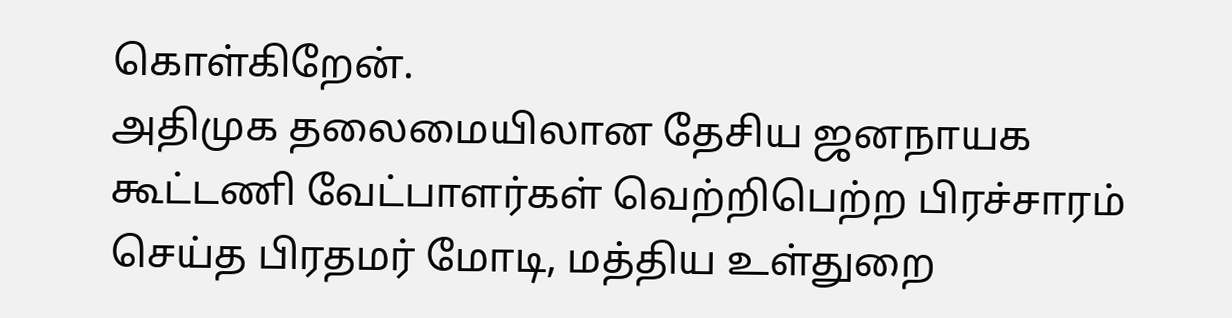கொள்கிறேன்.
அதிமுக தலைமையிலான தேசிய ஜனநாயக கூட்டணி வேட்பாளர்கள் வெற்றிபெற்ற பிரச்சாரம் செய்த பிரதமர் மோடி, மத்திய உள்துறை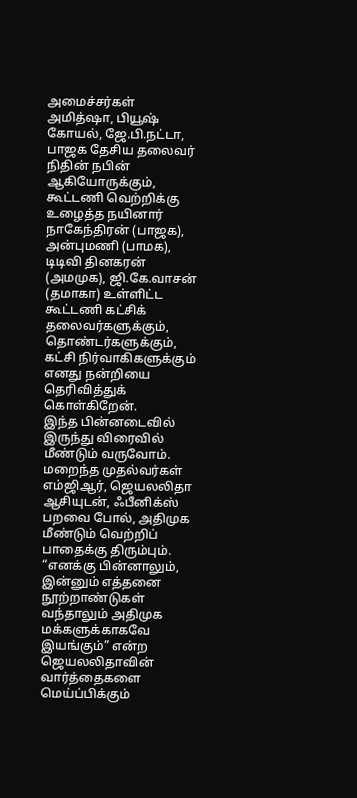அமைச்சர்கள் அமித்ஷா, பியூஷ் கோயல், ஜே.பி.நட்டா, பாஜக தேசிய தலைவர் நிதின் நபின் ஆகியோருக்கும், கூட்டணி வெற்றிக்கு உழைத்த நயினார் நாகேந்திரன் (பாஜக), அன்புமணி (பாமக), டிடிவி தினகரன் (அமமுக), ஜி.கே.வாசன் (தமாகா) உள்ளிட்ட கூட்டணி கட்சிக் தலைவர்களுக்கும், தொண்டர்களுக்கும், கட்சி நிர்வாகிகளுக்கும் எனது நன்றியை தெரிவித்துக் கொள்கிறேன்.
இந்த பின்னடைவில் இருந்து விரைவில் மீண்டும் வருவோம். மறைந்த முதல்வர்கள் எம்ஜிஆர், ஜெயலலிதா ஆசியுடன், ஃபீனிக்ஸ் பறவை போல், அதிமுக மீண்டும் வெற்றிப் பாதைக்கு திரும்பும்.
“எனக்கு பின்னாலும், இன்னும் எத்தனை நூற்றாண்டுகள் வந்தாலும் அதிமுக மக்களுக்காகவே இயங்கும்” என்ற ஜெயலலிதாவின் வார்த்தைகளை மெய்ப்பிக்கும்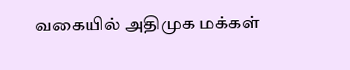வகையில் அதிமுக மக்கள்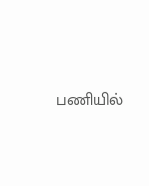பணியில்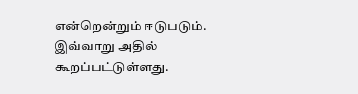என்றென்றும் ஈடுபடும். இவ்வாறு அதில் கூறப்பட்டுள்ளது.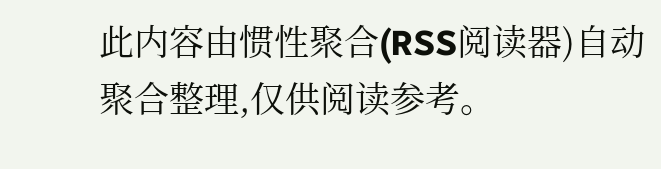此内容由惯性聚合(RSS阅读器)自动聚合整理,仅供阅读参考。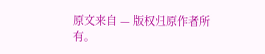原文来自 — 版权归原作者所有。